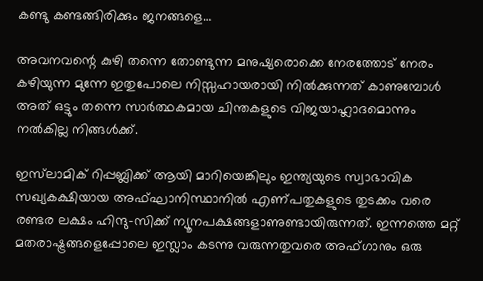കണ്ടു കണ്ടങ്ങിരിക്കും ജനങ്ങളെ…

അവനവന്റെ കുഴി തന്നെ തോണ്ടുന്ന മനുഷ്യരൊക്കെ നേരത്തോട് നേരം കഴിയുന്ന മുന്നേ ഇതുപോലെ നിസ്സഹായരായി നിൽക്കുന്നത് കാണുമ്പോൾ അത് ഒട്ടും തന്നെ സാർത്ഥകമായ ചിന്തകളുടെ വിജയാഹ്ലാദമൊന്നും നൽകില്ല നിങ്ങൾക്ക്.

ഇസ്‌ലാമിക് റിപ്പബ്ലിക്ക് ആയി മാറിയെങ്കിലും ഇന്ത്യയുടെ സ്വാഭാവിക സഖ്യകക്ഷിയായ അഫ്ഘാനിസ്ഥാനിൽ എണ്പതുകളുടെ തുടക്കം വരെ രണ്ടര ലക്ഷം ഹിന്ദു-സിക്ക് ന്യൂനപക്ഷങ്ങളാണുണ്ടായിരുന്നത്. ഇന്നത്തെ മറ്റ് മതരാഷ്ട്രങ്ങളെപ്പോലെ ഇസ്ലാം കടന്നു വരുന്നതുവരെ അഫ്‌ഗാനും ഒരു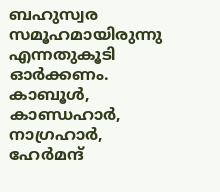ബഹുസ്വര സമൂഹമായിരുന്നു എന്നതുകൂടി ഓർക്കണം. കാബൂൾ, കാണ്ഡഹാർ, നാഗ്രഹാർ, ഹേർമന്ദ്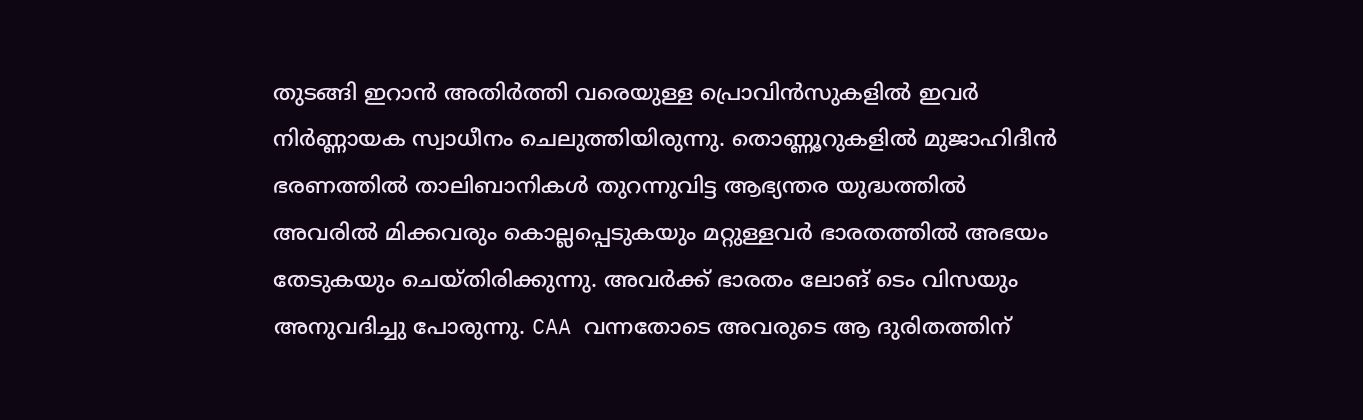തുടങ്ങി ഇറാൻ അതിർത്തി വരെയുള്ള പ്രൊവിൻസുകളിൽ ഇവർ നിർണ്ണായക സ്വാധീനം ചെലുത്തിയിരുന്നു. തൊണ്ണൂറുകളിൽ മുജാഹിദീൻ ഭരണത്തിൽ താലിബാനികൾ തുറന്നുവിട്ട ആഭ്യന്തര യുദ്ധത്തിൽ അവരിൽ മിക്കവരും കൊല്ലപ്പെടുകയും മറ്റുള്ളവർ ഭാരതത്തിൽ അഭയം തേടുകയും ചെയ്‌തിരിക്കുന്നു. അവർക്ക് ഭാരതം ലോങ് ടെം വിസയും അനുവദിച്ചു പോരുന്നു. CAA വന്നതോടെ അവരുടെ ആ ദുരിതത്തിന്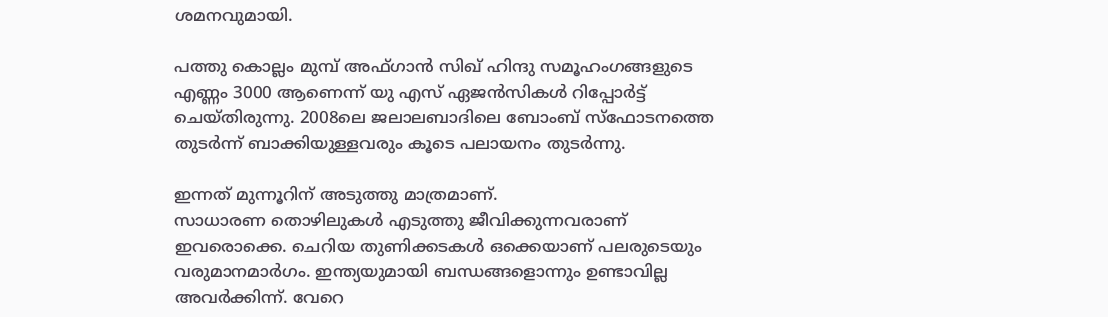ശമനവുമായി.

പത്തു കൊല്ലം മുമ്പ് അഫ്‌ഗാൻ സിഖ് ഹിന്ദു സമൂഹംഗങ്ങളുടെ എണ്ണം 3000 ആണെന്ന് യു എസ് ഏജൻസികൾ റിപ്പോർട്ട് ചെയ്തിരുന്നു. 2008ലെ ജലാലബാദിലെ ബോംബ് സ്ഫോടനത്തെ തുടർന്ന് ബാക്കിയുള്ളവരും കൂടെ പലായനം തുടർന്നു.

ഇന്നത് മുന്നൂറിന് അടുത്തു മാത്രമാണ്.
സാധാരണ തൊഴിലുകൾ എടുത്തു ജീവിക്കുന്നവരാണ് ഇവരൊക്കെ. ചെറിയ തുണിക്കടകൾ ഒക്കെയാണ് പലരുടെയും വരുമാനമാർഗം. ഇന്ത്യയുമായി ബന്ധങ്ങളൊന്നും ഉണ്ടാവില്ല അവർക്കിന്ന്. വേറെ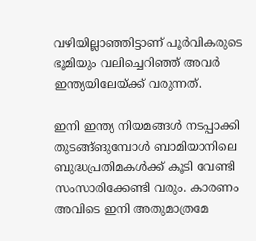വഴിയില്ലാഞ്ഞിട്ടാണ് പൂർവികരുടെ ഭൂമിയും വലിച്ചെറിഞ്ഞ് അവർ ഇന്ത്യയിലേയ്ക്ക് വരുന്നത്.

ഇനി ഇന്ത്യ നിയമങ്ങൾ നടപ്പാക്കി തുടങ്ങ്ങുമ്പോൾ ബാമിയാനിലെ ബുദ്ധപ്രതിമകൾക്ക് കൂടി വേണ്ടി സംസാരിക്കേണ്ടി വരും. കാരണം അവിടെ ഇനി അതുമാത്രമേ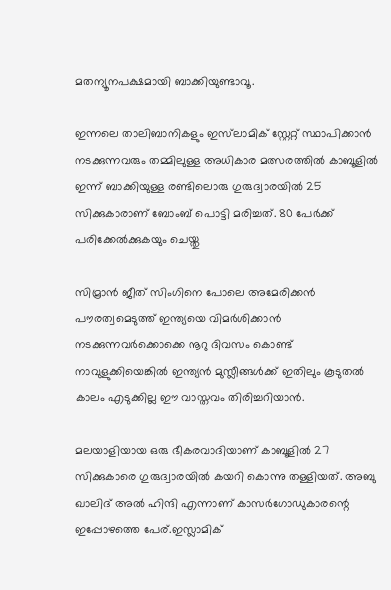മതന്യൂനപക്ഷമായി ബാക്കിയുണ്ടാവൂ.

ഇന്നലെ താലിബാനികളും ഇസ്‌ലാമിക് സ്റ്റേറ്റ് സ്ഥാപിക്കാൻ നടക്കുന്നവരും തമ്മിലുള്ള അധികാര മത്സരത്തിൽ കാബൂളിൽ ഇന്ന് ബാക്കിയുള്ള രണ്ടിലൊരു ഗുരുദ്വാരയിൽ 25 സിക്കുകാരാണ് ബോംബ് പൊട്ടി മരിച്ചത്. 80 പേർക്ക് പരിക്കേൽക്കുകയും ചെയ്തു

സിമ്രാൻ ജീത് സിംഗിനെ പോലെ അമേരിക്കൻ പൗരത്വമെടുത്ത് ഇന്ത്യയെ വിമർശിക്കാൻ നടക്കുന്നവർക്കൊക്കെ നൂറു ദിവസം കൊണ്ട് നാവുളുക്കിയെങ്കിൽ ഇന്ത്യൻ മുസ്ലീങ്ങൾക്ക് ഇതിലും കൂടുതൽ കാലം എടുക്കില്ല ഈ വാസ്തവം തിരിച്ചറിയാൻ.

മലയാളിയായ ഒരു ഭീകരവാദിയാണ് കാബൂളിൽ 27 സിക്കുകാരെ ഗുരുദ്വാരയിൽ കയറി കൊന്നു തള്ളിയത്. അബു ഖാലിദ് അൽ ഹിന്ദി എന്നാണ് കാസർഗോഡുകാരന്റെ ഇപ്പോഴത്തെ പേര്.ഇസ്ലാമിക്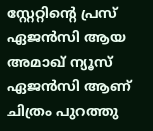സ്റ്റേറ്റിന്റെ പ്രസ് ഏജൻസി ആയ അമാഖ് ന്യൂസ് ഏജൻസി ആണ് ചിത്രം പുറത്തു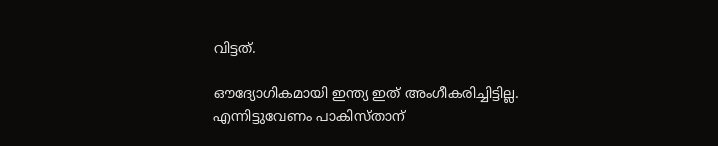വിട്ടത്.

ഔദ്യോഗികമായി ഇന്ത്യ ഇത് അംഗീകരിച്ചിട്ടില്ല. എന്നിട്ടുവേണം പാകിസ്താന്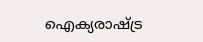ഐക്യരാഷ്ട്ര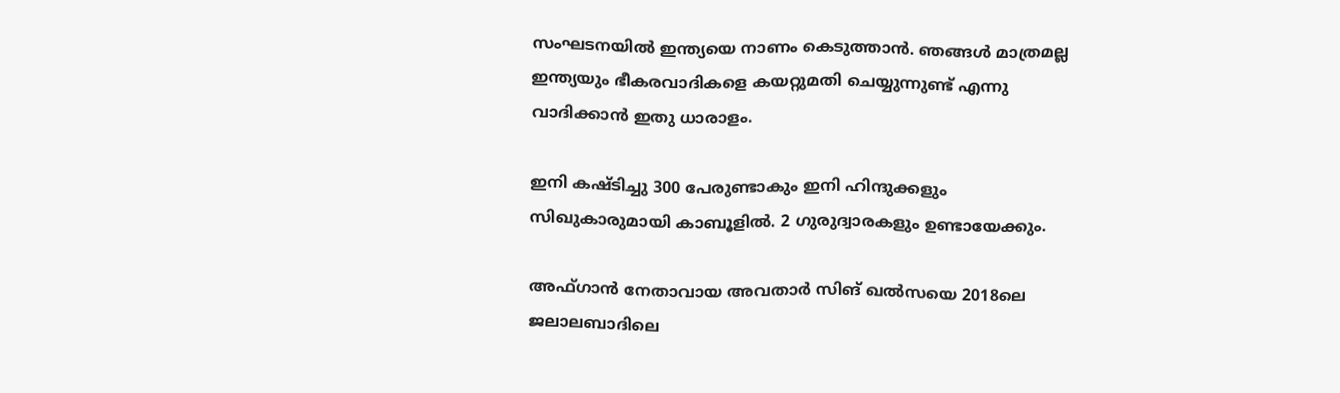സംഘടനയിൽ ഇന്ത്യയെ നാണം കെടുത്താൻ. ഞങ്ങൾ മാത്രമല്ല ഇന്ത്യയും ഭീകരവാദികളെ കയറ്റുമതി ചെയ്യുന്നുണ്ട് എന്നു വാദിക്കാൻ ഇതു ധാരാളം.

ഇനി കഷ്ടിച്ചു 300 പേരുണ്ടാകും ഇനി ഹിന്ദുക്കളും സിഖുകാരുമായി കാബൂളിൽ. 2 ഗുരുദ്വാരകളും ഉണ്ടായേക്കും.

അഫ്‌ഗാൻ നേതാവായ അവതാർ സിങ് ഖൽസയെ 2018ലെ ജലാലബാദിലെ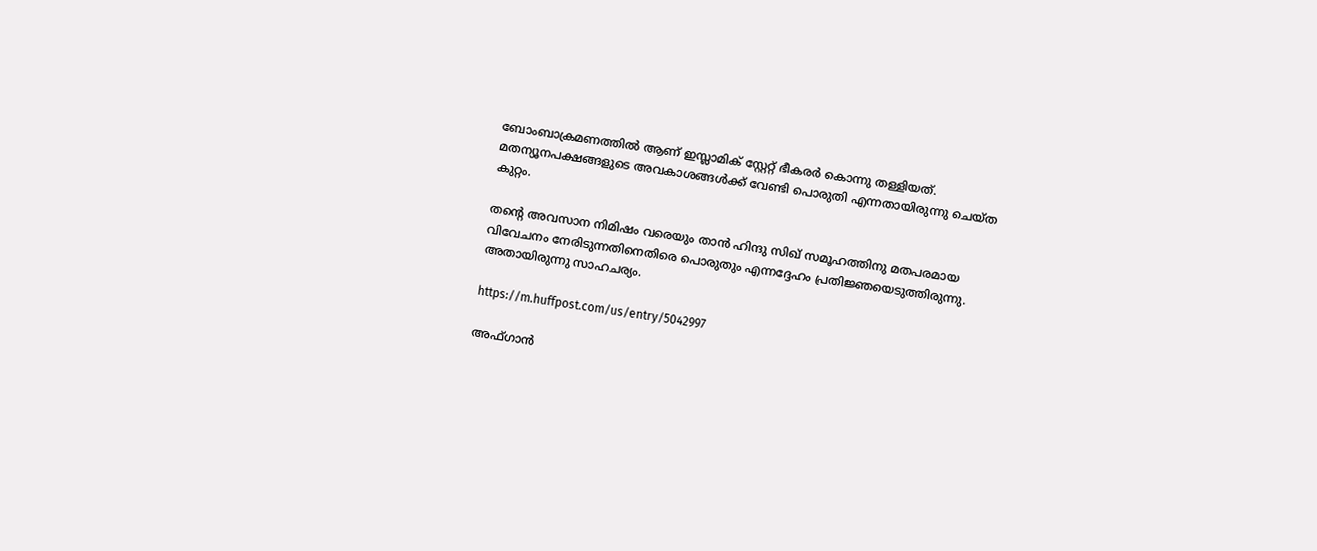ബോംബാക്രമണത്തിൽ ആണ് ഇസ്ലാമിക് സ്റ്റേറ്റ് ഭീകരർ കൊന്നു തള്ളിയത്. മതന്യൂനപക്ഷങ്ങളുടെ അവകാശങ്ങൾക്ക് വേണ്ടി പൊരുതി എന്നതായിരുന്നു ചെയ്ത കുറ്റം.

തന്റെ അവസാന നിമിഷം വരെയും താൻ ഹിന്ദു സിഖ് സമൂഹത്തിനു മതപരമായ വിവേചനം നേരിടുന്നതിനെതിരെ പൊരുതും എന്നദ്ദേഹം പ്രതിജ്ഞയെടുത്തിരുന്നു. അതായിരുന്നു സാഹചര്യം.

https://m.huffpost.com/us/entry/5042997

അഫ്‌ഗാൻ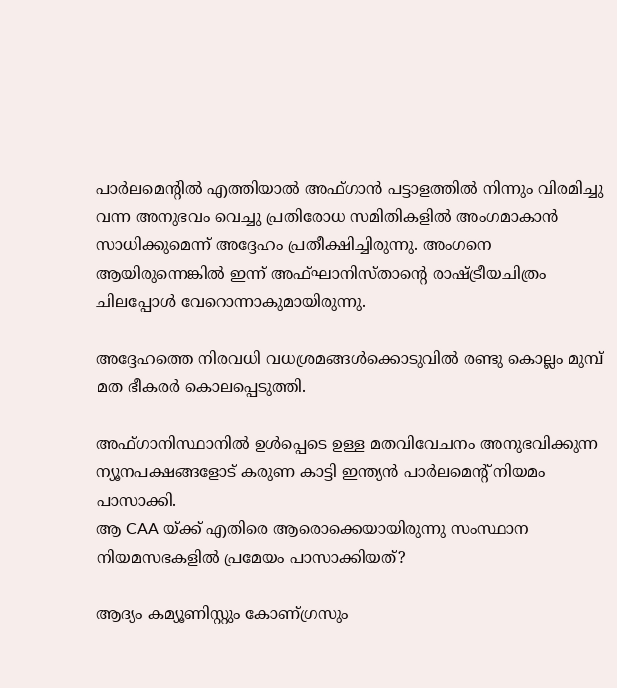പാർലമെന്റിൽ എത്തിയാൽ അഫ്‌ഗാൻ പട്ടാളത്തിൽ നിന്നും വിരമിച്ചു വന്ന അനുഭവം വെച്ചു പ്രതിരോധ സമിതികളിൽ അംഗമാകാൻ സാധിക്കുമെന്ന് അദ്ദേഹം പ്രതീക്ഷിച്ചിരുന്നു. അംഗനെ ആയിരുന്നെങ്കിൽ ഇന്ന് അഫ്ഘാനിസ്താന്റെ രാഷ്ട്രീയചിത്രം ചിലപ്പോൾ വേറൊന്നാകുമായിരുന്നു.

അദ്ദേഹത്തെ നിരവധി വധശ്രമങ്ങൾക്കൊടുവിൽ രണ്ടു കൊല്ലം മുമ്പ് മത ഭീകരർ കൊലപ്പെടുത്തി.

അഫ്‌ഗാനിസ്ഥാനിൽ ഉൾപ്പെടെ ഉള്ള മതവിവേചനം അനുഭവിക്കുന്ന ന്യൂനപക്ഷങ്ങളോട് കരുണ കാട്ടി ഇന്ത്യൻ പാർലമെന്റ് നിയമം പാസാക്കി.
ആ CAA യ്ക്ക് എതിരെ ആരൊക്കെയായിരുന്നു സംസ്ഥാന നിയമസഭകളിൽ പ്രമേയം പാസാക്കിയത്?

ആദ്യം കമ്യൂണിസ്റ്റും കോണ്ഗ്രസും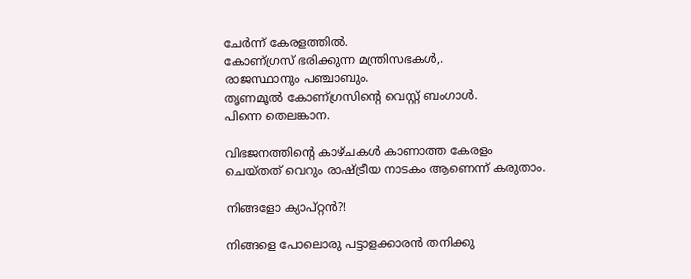ചേർന്ന് കേരളത്തിൽ.
കോണ്ഗ്രസ് ഭരിക്കുന്ന മന്ത്രിസഭകൾ,.
രാജസ്ഥാനും പഞ്ചാബും.
തൃണമൂൽ കോണ്ഗ്രസിന്റെ വെസ്റ്റ് ബംഗാൾ.
പിന്നെ തെലങ്കാന.

വിഭജനത്തിന്റെ കാഴ്ചകൾ കാണാത്ത കേരളം ചെയ്തത് വെറും രാഷ്ട്രീയ നാടകം ആണെന്ന് കരുതാം.

നിങ്ങളോ ക്യാപ്റ്റൻ?!

നിങ്ങളെ പോലൊരു പട്ടാളക്കാരൻ തനിക്കു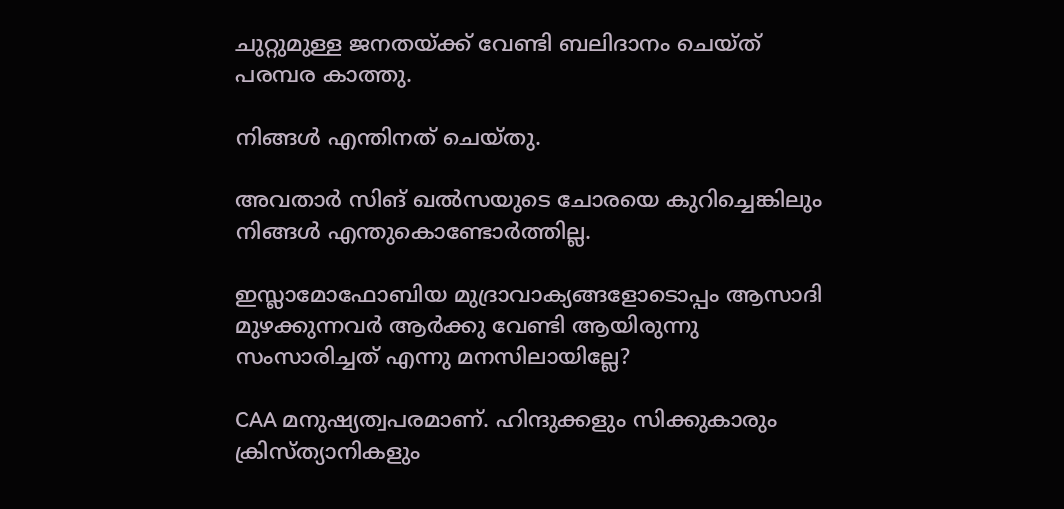ചുറ്റുമുള്ള ജനതയ്ക്ക് വേണ്ടി ബലിദാനം ചെയ്ത് പരമ്പര കാത്തു.

നിങ്ങൾ എന്തിനത് ചെയ്തു.

അവതാർ സിങ് ഖൽസയുടെ ചോരയെ കുറിച്ചെങ്കിലും നിങ്ങൾ എന്തുകൊണ്ടോർത്തില്ല.

ഇസ്ലാമോഫോബിയ മുദ്രാവാക്യങ്ങളോടൊപ്പം ആസാദി മുഴക്കുന്നവർ ആർക്കു വേണ്ടി ആയിരുന്നു സംസാരിച്ചത് എന്നു മനസിലായില്ലേ?

CAA മനുഷ്യത്വപരമാണ്. ഹിന്ദുക്കളും സിക്കുകാരും ക്രിസ്ത്യാനികളും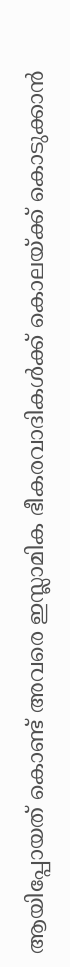ആയിപ്പോയത് കൊണ്ട് അവരെ ഇസ്ലാമിക ഭീകരവാദികൾക്ക് കൊലയ്ക്ക് കൊടുക്കാൻ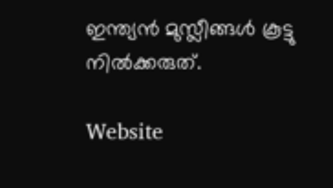ഇന്ത്യൻ മുസ്ലീങ്ങൾ കൂട്ടു നിൽക്കരുത്.

Website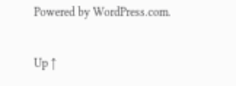Powered by WordPress.com.

Up ↑